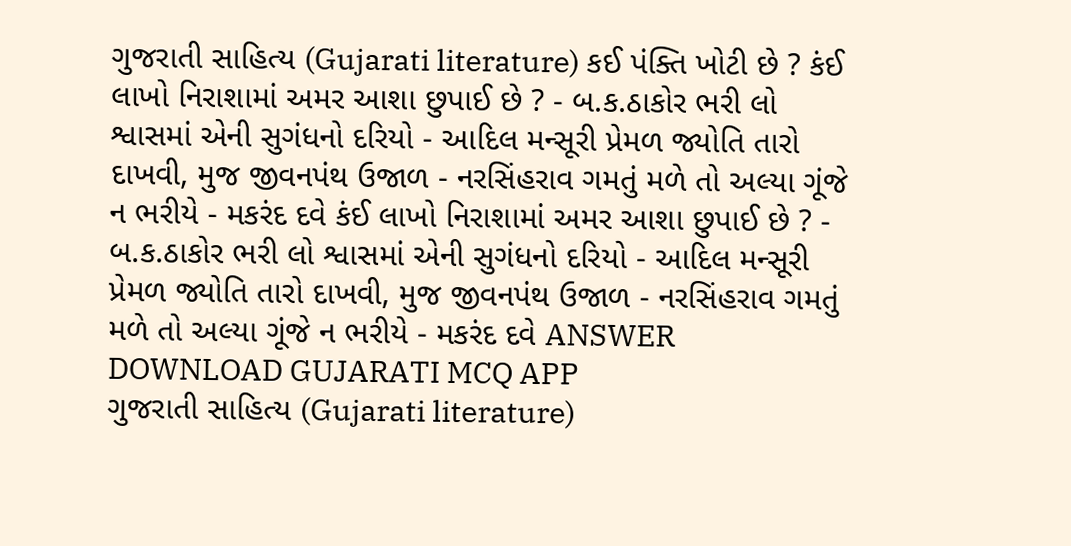ગુજરાતી સાહિત્ય (Gujarati literature) કઈ પંક્તિ ખોટી છે ? કંઈ લાખો નિરાશામાં અમર આશા છુપાઈ છે ? - બ.ક.ઠાકોર ભરી લો શ્વાસમાં એની સુગંધનો દરિયો - આદિલ મન્સૂરી પ્રેમળ જ્યોતિ તારો દાખવી, મુજ જીવનપંથ ઉજાળ - નરસિંહરાવ ગમતું મળે તો અલ્યા ગૂંજે ન ભરીયે - મકરંદ દવે કંઈ લાખો નિરાશામાં અમર આશા છુપાઈ છે ? - બ.ક.ઠાકોર ભરી લો શ્વાસમાં એની સુગંધનો દરિયો - આદિલ મન્સૂરી પ્રેમળ જ્યોતિ તારો દાખવી, મુજ જીવનપંથ ઉજાળ - નરસિંહરાવ ગમતું મળે તો અલ્યા ગૂંજે ન ભરીયે - મકરંદ દવે ANSWER DOWNLOAD GUJARATI MCQ APP
ગુજરાતી સાહિત્ય (Gujarati literature)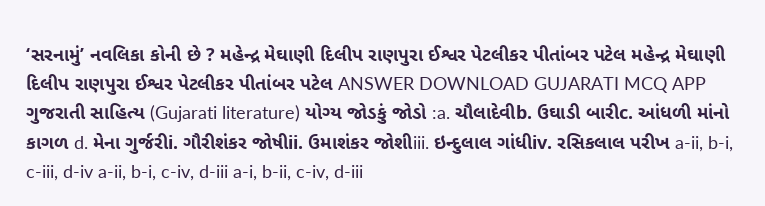‘સરનામું’ નવલિકા કોની છે ? મહેન્દ્ર મેઘાણી દિલીપ રાણપુરા ઈશ્વર પેટલીકર પીતાંબર પટેલ મહેન્દ્ર મેઘાણી દિલીપ રાણપુરા ઈશ્વર પેટલીકર પીતાંબર પટેલ ANSWER DOWNLOAD GUJARATI MCQ APP
ગુજરાતી સાહિત્ય (Gujarati literature) યોગ્ય જોડકું જોડો :a. ચૌલાદેવીb. ઉઘાડી બારીc. આંધળી માંનો કાગળ d. મેના ગુર્જરીi. ગૌરીશંકર જોષીii. ઉમાશંકર જોશીiii. ઇન્દુલાલ ગાંધીiv. રસિકલાલ પરીખ a-ii, b-i, c-iii, d-iv a-ii, b-i, c-iv, d-iii a-i, b-ii, c-iv, d-iii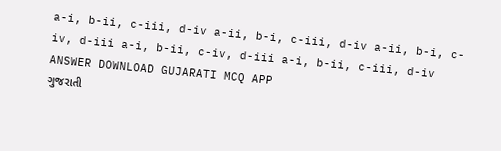a-i, b-ii, c-iii, d-iv a-ii, b-i, c-iii, d-iv a-ii, b-i, c-iv, d-iii a-i, b-ii, c-iv, d-iii a-i, b-ii, c-iii, d-iv ANSWER DOWNLOAD GUJARATI MCQ APP
ગુજરાતી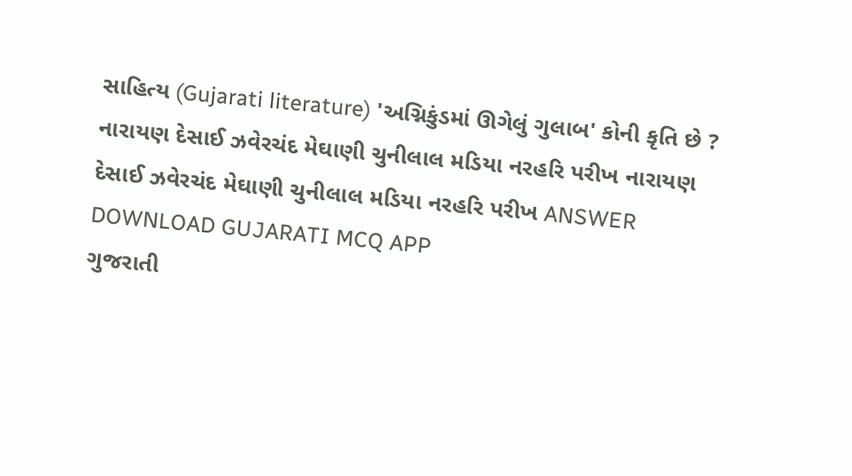સાહિત્ય (Gujarati literature) 'અગ્નિકુંડમાં ઊગેલું ગુલાબ' કોની કૃતિ છે ? નારાયણ દેસાઈ ઝવેરચંદ મેઘાણી ચુનીલાલ મડિયા નરહરિ પરીખ નારાયણ દેસાઈ ઝવેરચંદ મેઘાણી ચુનીલાલ મડિયા નરહરિ પરીખ ANSWER DOWNLOAD GUJARATI MCQ APP
ગુજરાતી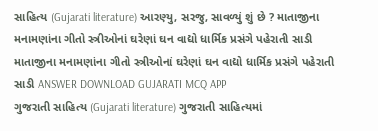સાહિત્ય (Gujarati literature) આરણ્યુ, સરજુ, સાવળ્યું શું છે ? માતાજીના મનામણાંના ગીતો સ્ત્રીઓનાં ઘરેણાં ઘન વાદ્યો ધાર્મિક પ્રસંગે પહેરાતી સાડી માતાજીના મનામણાંના ગીતો સ્ત્રીઓનાં ઘરેણાં ઘન વાદ્યો ધાર્મિક પ્રસંગે પહેરાતી સાડી ANSWER DOWNLOAD GUJARATI MCQ APP
ગુજરાતી સાહિત્ય (Gujarati literature) ગુજરાતી સાહિત્યમાં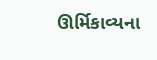ઊર્મિકાવ્યના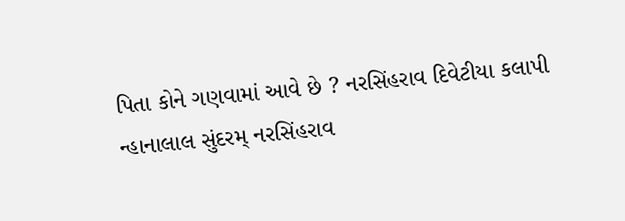પિતા કોને ગણવામાં આવે છે ? નરસિંહરાવ દિવેટીયા કલાપી ન્હાનાલાલ સુંદરમ્ નરસિંહરાવ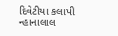દિવેટીયા કલાપી ન્હાનાલાલ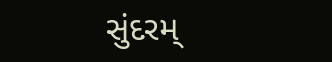સુંદરમ્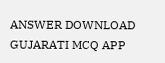ANSWER DOWNLOAD GUJARATI MCQ APP